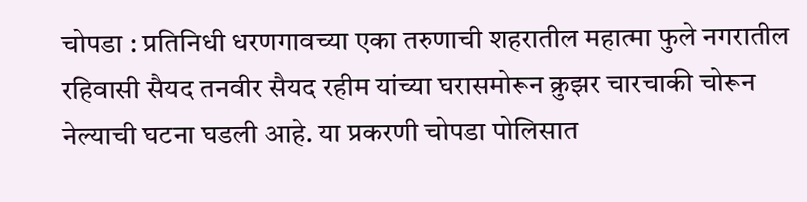चोपडा : प्रतिनिधी धरणगावच्या एका तरुणाची शहरातील महात्मा फुले नगरातील रहिवासी सैयद तनवीर सैयद रहीम यांच्या घरासमोरून क्रुझर चारचाकी चोरून नेल्याची घटना घडली आहे. या प्रकरणी चोपडा पोलिसात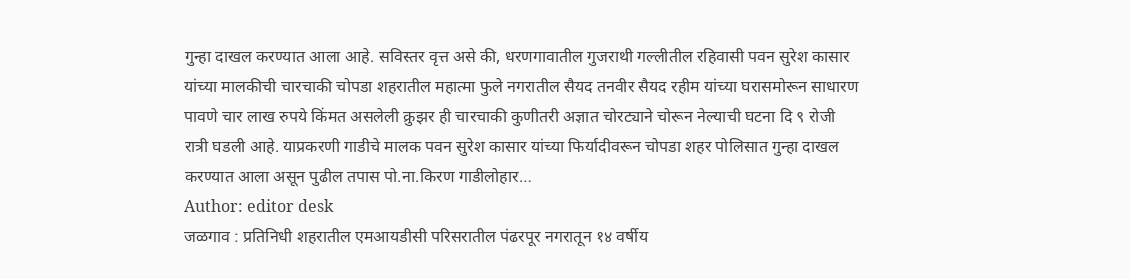गुन्हा दाखल करण्यात आला आहे. सविस्तर वृत्त असे की, धरणगावातील गुजराथी गल्लीतील रहिवासी पवन सुरेश कासार यांच्या मालकीची चारचाकी चोपडा शहरातील महात्मा फुले नगरातील सैयद तनवीर सैयद रहीम यांच्या घरासमोरून साधारण पावणे चार लाख रुपये किंमत असलेली क्रुझर ही चारचाकी कुणीतरी अज्ञात चोरट्याने चोरून नेल्याची घटना दि ९ रोजी रात्री घडली आहे. याप्रकरणी गाडीचे मालक पवन सुरेश कासार यांच्या फिर्यादीवरून चोपडा शहर पोलिसात गुन्हा दाखल करण्यात आला असून पुढील तपास पो.ना.किरण गाडीलोहार…
Author: editor desk
जळगाव : प्रतिनिधी शहरातील एमआयडीसी परिसरातील पंढरपूर नगरातून १४ वर्षीय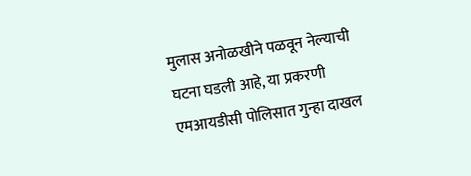मुलास अनोळखीने पळवून नेल्याची घटना घडली आहे, या प्रकरणी एमआयडीसी पोलिसात गुन्हा दाखल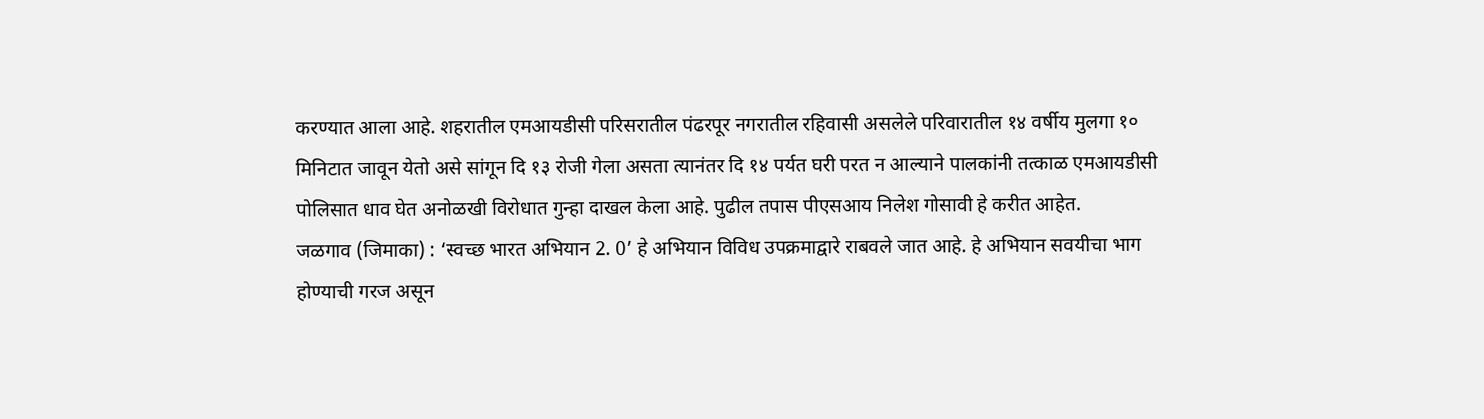करण्यात आला आहे. शहरातील एमआयडीसी परिसरातील पंढरपूर नगरातील रहिवासी असलेले परिवारातील १४ वर्षीय मुलगा १० मिनिटात जावून येतो असे सांगून दि १३ रोजी गेला असता त्यानंतर दि १४ पर्यत घरी परत न आल्याने पालकांनी तत्काळ एमआयडीसी पोलिसात धाव घेत अनोळखी विरोधात गुन्हा दाखल केला आहे. पुढील तपास पीएसआय निलेश गोसावी हे करीत आहेत.
जळगाव (जिमाका) : ‘स्वच्छ भारत अभियान 2. 0’ हे अभियान विविध उपक्रमाद्वारे राबवले जात आहे. हे अभियान सवयीचा भाग होण्याची गरज असून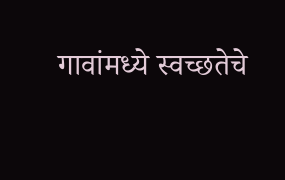गावांमध्ये स्वच्छतेचे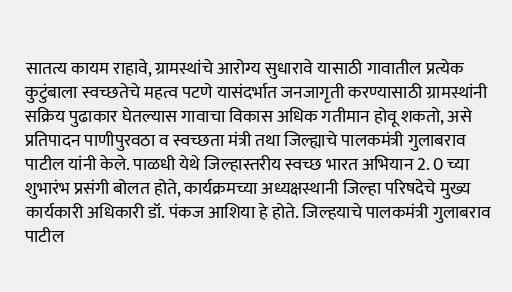सातत्य कायम राहावे, ग्रामस्थांचे आरोग्य सुधारावे यासाठी गावातील प्रत्येक कुटुंबाला स्वच्छतेचे महत्व पटणे यासंदर्भात जनजागृती करण्यासाठी ग्रामस्थांनी सक्रिय पुढाकार घेतल्यास गावाचा विकास अधिक गतीमान होवू शकतो, असे प्रतिपादन पाणीपुरवठा व स्वच्छता मंत्री तथा जिल्ह्याचे पालकमंत्री गुलाबराव पाटील यांनी केले. पाळधी येथे जिल्हास्तरीय स्वच्छ भारत अभियान 2. 0 च्या शुभारंभ प्रसंगी बोलत होते, कार्यक्रमच्या अध्यक्षस्थानी जिल्हा परिषदेचे मुख्य कार्यकारी अधिकारी डॉ. पंकज आशिया हे होते. जिल्हयाचे पालकमंत्री गुलाबराव पाटील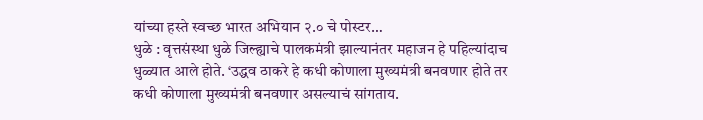यांच्या हस्ते स्वच्छ भारत अभियान २.० चे पोस्टर…
धुळे : वृत्तसंस्था धुळे जिल्ह्याचे पालकमंत्री झाल्यानंतर महाजन हे पहिल्यांदाच धुळ्यात आले होते. ‘उद्धव ठाकरे हे कधी कोणाला मुख्यमंत्री बनवणार होते तर कधी कोणाला मुख्यमंत्री बनवणार असल्याचं सांगताय.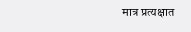मात्र प्रत्यक्षात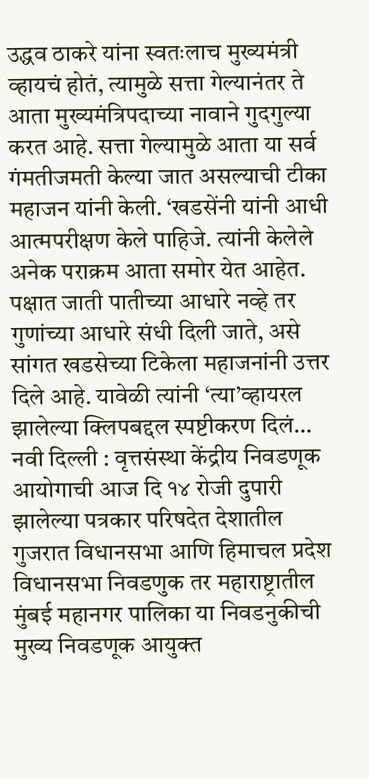उद्धव ठाकरे यांना स्वतःलाच मुख्यमंत्री व्हायचं होतं, त्यामुळे सत्ता गेल्यानंतर ते आता मुख्यमंत्रिपदाच्या नावाने गुदगुल्या करत आहे. सत्ता गेल्यामुळे आता या सर्व गंमतीजमती केल्या जात असल्याची टीका महाजन यांनी केली. ‘खडसेंनी यांनी आधी आत्मपरीक्षण केले पाहिजे. त्यांनी केलेले अनेक पराक्रम आता समोर येत आहेत. पक्षात जाती पातीच्या आधारे नव्हे तर गुणांच्या आधारे संधी दिली जाते, असे सांगत खडसेच्या टिकेला महाजनांनी उत्तर दिले आहे. यावेळी त्यांनी ‘त्या’व्हायरल झालेल्या क्लिपबद्दल स्पष्टीकरण दिलं…
नवी दिल्ली : वृत्तसंस्था केंद्रीय निवडणूक आयोगाची आज दि १४ रोजी दुपारी झालेल्या पत्रकार परिषदेत देशातील गुजरात विधानसभा आणि हिमाचल प्रदेश विधानसभा निवडणुक तर महाराष्ट्रातील मुंबई महानगर पालिका या निवडनुकीची मुख्य निवडणूक आयुक्त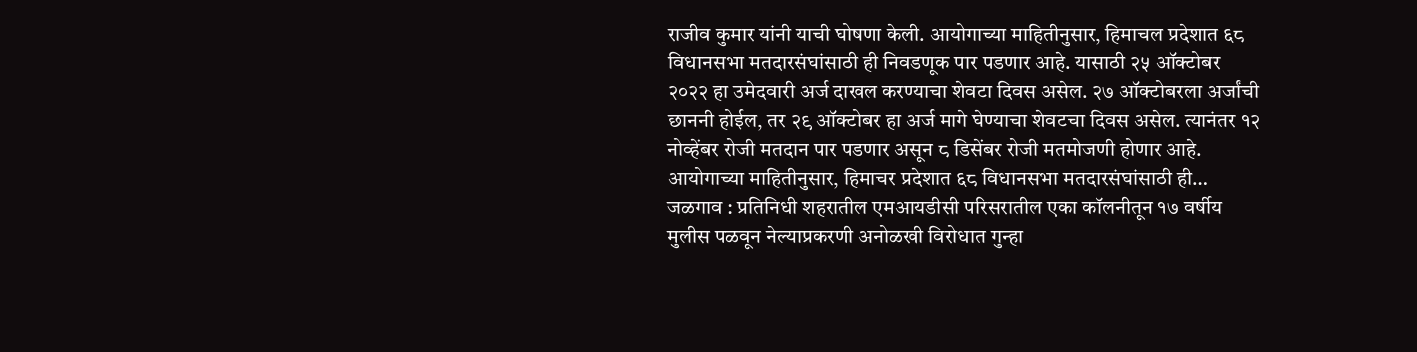राजीव कुमार यांनी याची घोषणा केली. आयोगाच्या माहितीनुसार, हिमाचल प्रदेशात ६८ विधानसभा मतदारसंघांसाठी ही निवडणूक पार पडणार आहे. यासाठी २५ ऑक्टोबर २०२२ हा उमेदवारी अर्ज दाखल करण्याचा शेवटा दिवस असेल. २७ ऑक्टोबरला अर्जांची छाननी होईल, तर २९ ऑक्टोबर हा अर्ज मागे घेण्याचा शेवटचा दिवस असेल. त्यानंतर १२ नोव्हेंबर रोजी मतदान पार पडणार असून ८ डिसेंबर रोजी मतमोजणी होणार आहे. आयोगाच्या माहितीनुसार, हिमाचर प्रदेशात ६८ विधानसभा मतदारसंघांसाठी ही…
जळगाव : प्रतिनिधी शहरातील एमआयडीसी परिसरातील एका कॉलनीतून १७ वर्षीय मुलीस पळवून नेल्याप्रकरणी अनोळखी विरोधात गुन्हा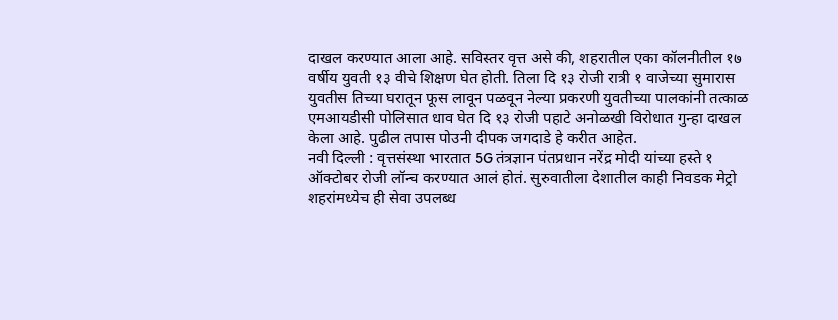दाखल करण्यात आला आहे. सविस्तर वृत्त असे की, शहरातील एका कॉलनीतील १७ वर्षीय युवती १३ वीचे शिक्षण घेत होती. तिला दि १३ रोजी रात्री १ वाजेच्या सुमारास युवतीस तिच्या घरातून फूस लावून पळवून नेल्या प्रकरणी युवतीच्या पालकांनी तत्काळ एमआयडीसी पोलिसात धाव घेत दि १३ रोजी पहाटे अनोळखी विरोधात गुन्हा दाखल केला आहे. पुढील तपास पोउनी दीपक जगदाडे हे करीत आहेत.
नवी दिल्ली : वृत्तसंस्था भारतात 5G तंत्रज्ञान पंतप्रधान नरेंद्र मोदी यांच्या हस्ते १ ऑक्टोबर रोजी लॉन्च करण्यात आलं होतं. सुरुवातीला देशातील काही निवडक मेट्रो शहरांमध्येच ही सेवा उपलब्ध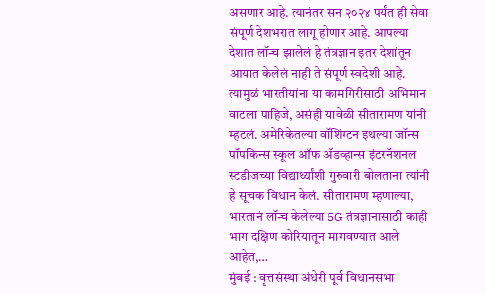असणार आहे. त्यानंतर सन २०२४ पर्यंत ही सेवा संपूर्ण देशभरात लागू होणार आहे. आपल्या देशात लॉन्च झालेलं हे तंत्रज्ञान इतर देशांतून आयात केलेलं नाही ते संपूर्ण स्वदेशी आहे. त्यामुळं भारतीयांना या कामगिरीसाठी अभिमान वाटला पाहिजे, असंही यावेळी सीतारामण यांनी म्हटलं. अमेरिकेतल्या वॉशिंग्टन इथल्या जॉन्स पॉपकिन्स स्कूल ऑफ ॲडव्हान्स इंटरनॅशनल स्टडीजच्या विद्यार्थ्यांशी गुरुवारी बोलताना त्यांनी हे सूचक विधान केलं. सीतारामण म्हणाल्या, भारतानं लॉन्च केलेल्या 5G तंत्रज्ञानासाठी काही भाग दक्षिण कोरियातून मागवण्यात आले आहेत,…
मुंबई : वृत्तसंस्था अंधेरी पूर्व विधानसभा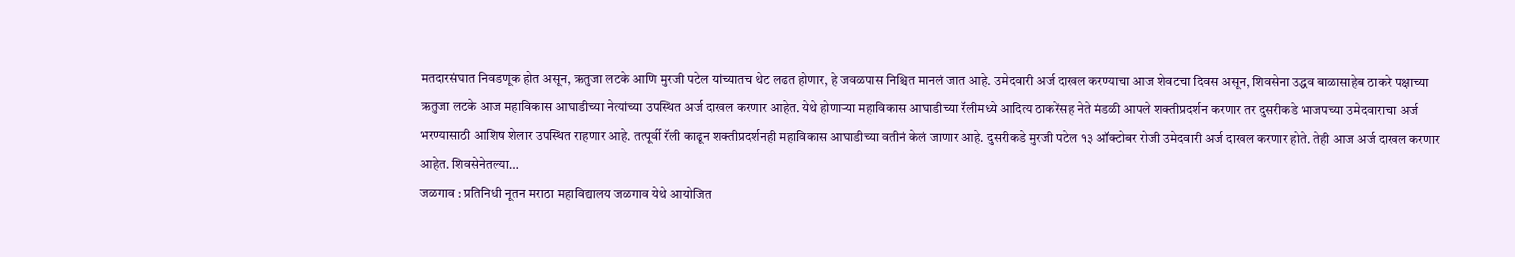मतदारसंघात निवडणूक होत असून, ऋतुजा लटके आणि मुरजी पटेल यांच्यातच थेट लढत होणार, हे जवळपास निश्चित मानलं जात आहे. उमेदवारी अर्ज दाखल करण्याचा आज शेवटचा दिवस असून, शिवसेना उद्धव बाळासाहेब ठाकरे पक्षाच्या ऋतुजा लटके आज महाविकास आघाडीच्या नेत्यांच्या उपस्थित अर्ज दाखल करणार आहेत. येथे होणाऱ्या महाविकास आघाडीच्या रॅलीमध्ये आदित्य ठाकरेंसह नेते मंडळी आपले शक्तीप्रदर्शन करणार तर दुसरीकडे भाजपच्या उमेदवाराचा अर्ज भरण्यासाठी आशिष शेलार उपस्थित राहणार आहे. तत्पूर्वी रॅली काढून शक्तीप्रदर्शनही महाविकास आघाडीच्या वतीनं केलं जाणार आहे. दुसरीकडे मुरजी पटेल १३ ऑक्टोबर रोजी उमेदवारी अर्ज दाखल करणार होते. तेही आज अर्ज दाखल करणार आहेत. शिवसेनेतल्या…
जळगाव : प्रतिनिधी नूतन मराठा महाविद्यालय जळगाव येथे आयोजित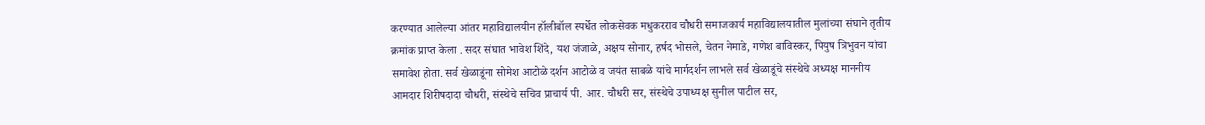करण्यात आलेल्या आंतर महाविद्यालयीन हॉलीबॉल स्पर्धेत लोकसेवक मधुकरराव चौधरी समाजकार्य महाविद्यालयातील मुलांच्या संघाने तृतीय क्रमांक प्राप्त केला . सदर संघात भावेश शिंदे, यश जंजाळे, अक्षय सोनार, हर्षद भोसले, चेतन नेमाडे, गणेश बाविस्कर, पियुष त्रिभुवन यांचा समावेश होता. सर्व खेळाडूंना सोमेश आटोळे दर्शन आटोळे व जयंत साबळे यांचे मार्गदर्शन लाभले सर्व खेळाडूंचे संस्थेचे अध्यक्ष माननीय आमदार शिरीषदादा चौधरी, संस्थेचे सचिव प्राचार्य पी. आर. चौधरी सर, संस्थेचे उपाध्यक्ष सुनील पाटील सर,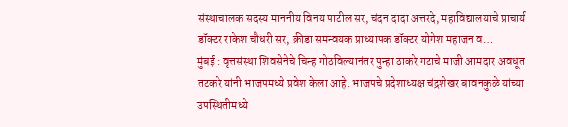संस्थाचालक सदस्य माननीय विनय पाटील सर, चंदन दादा अत्तरदे, महाविद्यालयाचे प्राचार्य डॉक्टर राकेश चौधरी सर, क्रीडा समन्वयक प्राध्यापक डॉक्टर योगेश महाजन व…
मुंबई : वृत्तसंस्था शिवसेनेचे चिन्ह गोठविल्यानंतर पुन्हा ठाकरे गटाचे माजी आमदार अवधूत तटकरे यांनी भाजपमध्ये प्रवेश केला आहे. भाजपचे प्रदेशाध्यक्ष चंद्रशेखर बावनकुळे यांच्या उपस्थितीमध्ये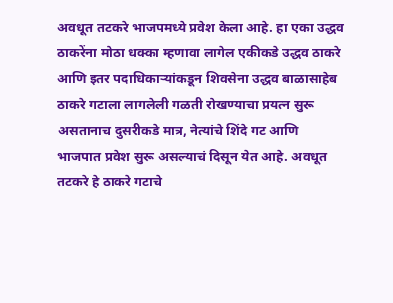अवधूत तटकरे भाजपमध्ये प्रवेश केला आहे. हा एका उद्धव ठाकरेंना मोठा धक्का म्हणावा लागेल एकीकडे उद्धव ठाकरे आणि इतर पदाधिकाऱ्यांकडून शिवसेना उद्धव बाळासाहेब ठाकरे गटाला लागलेली गळती रोखण्याचा प्रयत्न सुरू असतानाच दुसरीकडे मात्र, नेत्यांचे शिंदे गट आणि भाजपात प्रवेश सुरू असल्याचं दिसून येत आहे. अवधूत तटकरे हे ठाकरे गटाचे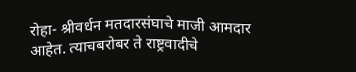रोहा- श्रीवर्धन मतदारसंघाचे माजी आमदार आहेत. त्याचबरोबर ते राष्ट्रवादीचे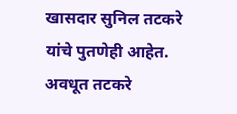खासदार सुनिल तटकरे यांचे पुतणेही आहेत. अवधूत तटकरे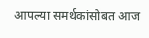आपल्या समर्थकांसोबत आज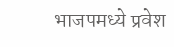भाजपमध्ये प्रवेश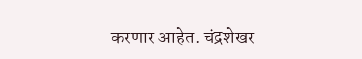करणार आहेत. चंद्रशेखर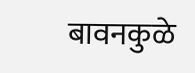बावनकुळे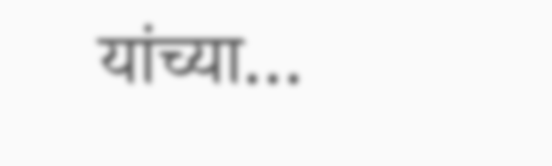यांच्या…